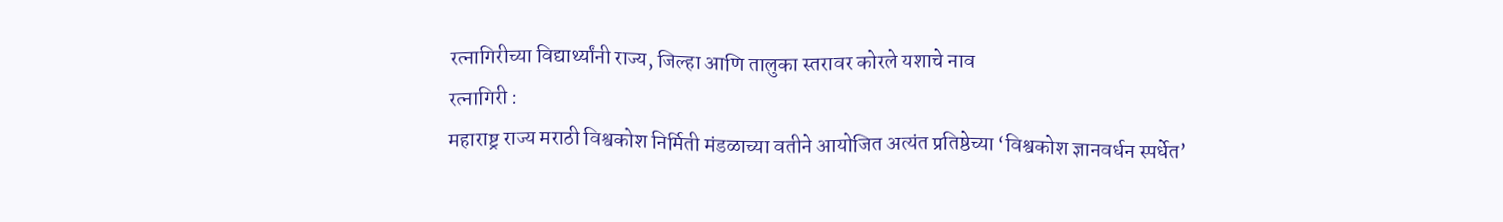रत्नागिरीच्या विद्यार्थ्यांनी राज्य, जिल्हा आणि तालुका स्तरावर कोरले यशाचे नाव
रत्नागिरी :
महाराष्ट्र राज्य मराठी विश्वकोश निर्मिती मंडळाच्या वतीने आयोजित अत्यंत प्रतिष्ठेच्या ‘विश्वकोश ज्ञानवर्धन स्पर्धेत’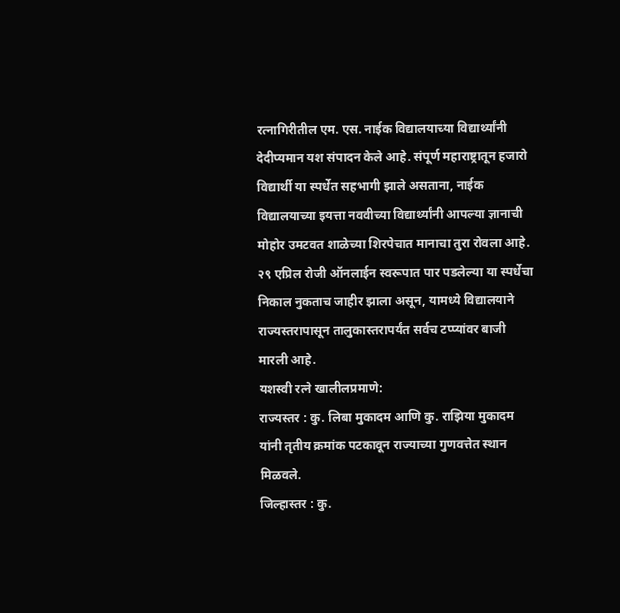रत्नागिरीतील एम. एस. नाईक विद्यालयाच्या विद्यार्थ्यांनी देदीप्यमान यश संपादन केले आहे. संपूर्ण महाराष्ट्रातून हजारो विद्यार्थी या स्पर्धेत सहभागी झाले असताना, नाईक विद्यालयाच्या इयत्ता नववीच्या विद्यार्थ्यांनी आपल्या ज्ञानाची मोहोर उमटवत शाळेच्या शिरपेचात मानाचा तुरा रोवला आहे.
२९ एप्रिल रोजी ऑनलाईन स्वरूपात पार पडलेल्या या स्पर्धेचा निकाल नुकताच जाहीर झाला असून, यामध्ये विद्यालयाने राज्यस्तरापासून तालुकास्तरापर्यंत सर्वच टप्प्यांवर बाजी मारली आहे.
यशस्वी रत्ने खालीलप्रमाणे:
राज्यस्तर : कु. लिबा मुकादम आणि कु. राझिया मुकादम यांनी तृतीय क्रमांक पटकावून राज्याच्या गुणवत्तेत स्थान मिळवले.
जिल्हास्तर : कु.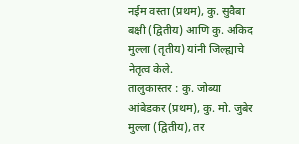नईम वस्ता (प्रथम), कु. सुवैबा बक्षी (द्वितीय) आणि कु. अकिद मुल्ला (तृतीय) यांनी जिल्ह्याचे नेतृत्व केले.
तालुकास्तर : कु. जोब्या आंबेडकर (प्रथम), कु. मो. जुबेर मुल्ला (द्वितीय), तर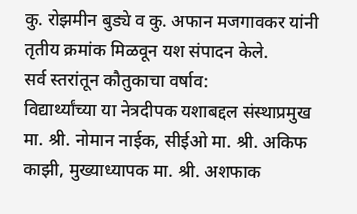कु. रोझमीन बुड्ये व कु. अफान मजगावकर यांनी तृतीय क्रमांक मिळवून यश संपादन केले.
सर्व स्तरांतून कौतुकाचा वर्षाव:
विद्यार्थ्यांच्या या नेत्रदीपक यशाबद्दल संस्थाप्रमुख मा. श्री. नोमान नाईक, सीईओ मा. श्री. अकिफ काझी, मुख्याध्यापक मा. श्री. अशफाक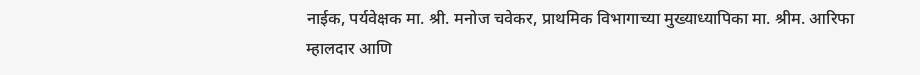नाईक, पर्यवेक्षक मा. श्री. मनोज चवेकर, प्राथमिक विभागाच्या मुख्याध्यापिका मा. श्रीम. आरिफा म्हालदार आणि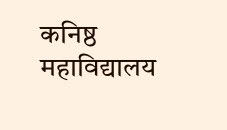कनिष्ठ महाविद्यालय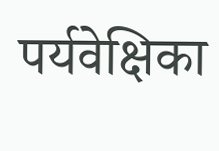पर्यवेक्षिका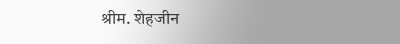श्रीम. शेहजीन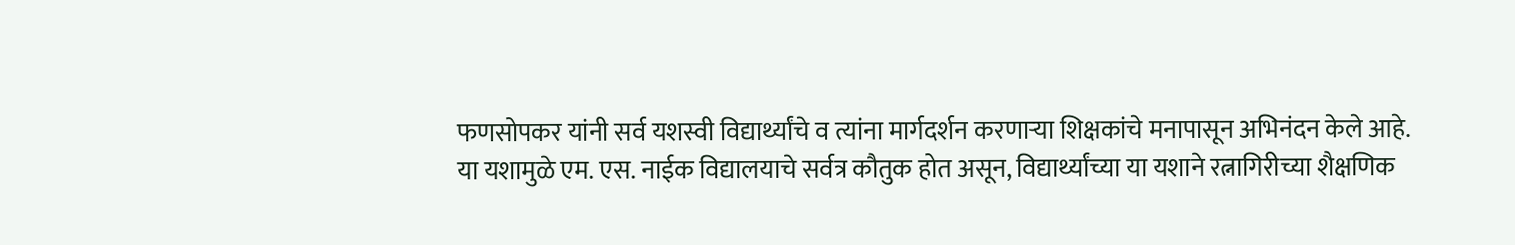फणसोपकर यांनी सर्व यशस्वी विद्यार्थ्यांचे व त्यांना मार्गदर्शन करणाऱ्या शिक्षकांचे मनापासून अभिनंदन केले आहे.
या यशामुळे एम. एस. नाईक विद्यालयाचे सर्वत्र कौतुक होत असून, विद्यार्थ्यांच्या या यशाने रत्नागिरीच्या शैक्षणिक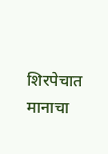शिरपेचात मानाचा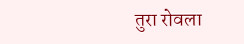तुरा रोवला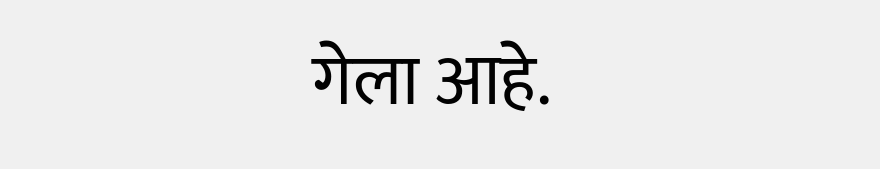गेला आहे.